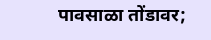पावसाळा तोंडावर;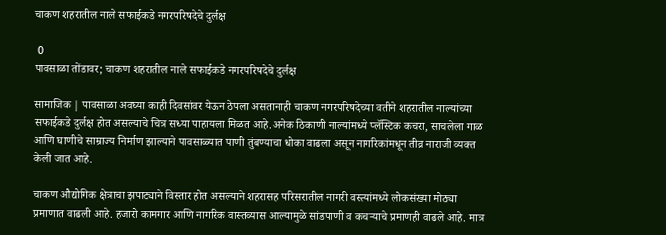चाकण शहरातील नाले सफाईकडे नगरपरिषदेचे दुर्लक्ष

 0
पावसाळा तोंडावर; चाकण शहरातील नाले सफाईकडे नगरपरिषदेचे दुर्लक्ष

सामाजिक | पावसाळा अवघ्या काही दिवसांवर येऊन ठेपला असतानाही चाकण नगरपरिषदेच्या वतीने शहरातील नाल्यांच्या सफाईकडे दुर्लक्ष होत असल्याचे चित्र सध्या पाहायला मिळत आहे.अनेक ठिकाणी नाल्यांमध्ये प्लॅस्टिक कचरा, साचलेला गाळ आणि घाणीचे साम्राज्य निर्माण झाल्याने पावसाळ्यात पाणी तुंबण्याचा धोका वाढला असून नागरिकांमधून तीव्र नाराजी व्यक्त केली जात आहे.

चाकण औद्योगिक क्षेत्राचा झपाट्याने विस्तार होत असल्याने शहरासह परिसरातील नागरी वस्त्यांमध्ये लोकसंख्या मोठ्या प्रमाणात वाढली आहे. हजारो कामगार आणि नागरिक वास्तव्यास आल्यामुळे सांडपाणी व कचऱ्याचे प्रमाणही वाढले आहे. मात्र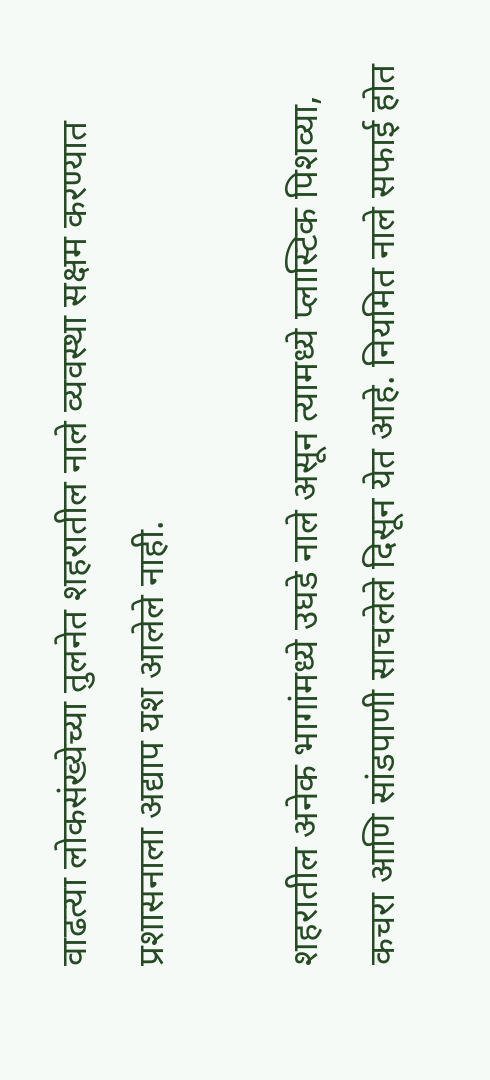वाढत्या लोकसंख्येच्या तुलनेत शहरातील नाले व्यवस्था सक्षम करण्यात प्रशासनाला अद्याप यश आलेले नाही.

शहरातील अनेक भागांमध्ये उघडे नाले असून त्यामध्ये प्लास्टिक पिशव्या, कचरा आणि सांडपाणी साचलेले दिसून येत आहे. नियमित नाले सफाई होत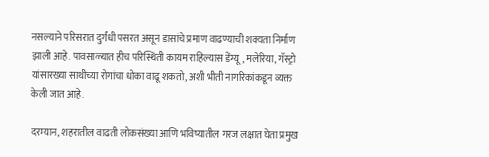नसल्याने परिसरात दुर्गंधी पसरत असून डासांचे प्रमाण वाढण्याची शक्यता निर्माण झाली आहे. पावसाळ्यात हीच परिस्थिती कायम राहिल्यास डेंग्यू, मलेरिया, गॅस्ट्रो यांसारख्या साथीच्या रोगांचा धोका वाढू शकतो, अशी भीती नागरिकांकडून व्यक्त केली जात आहे.

दरम्यान, शहरातील वाढती लोकसंख्या आणि भविष्यातील गरज लक्षात घेता प्रमुख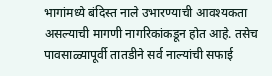भागांमध्ये बंदिस्त नाले उभारण्याची आवश्यकता असल्याची मागणी नागरिकांकडून होत आहे. तसेच पावसाळ्यापूर्वी तातडीने सर्व नाल्यांची सफाई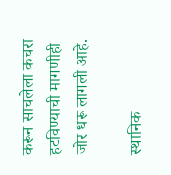करून साचलेला कचरा हटविण्याची मागणीही जोर धरू लागली आहे.

स्थानिक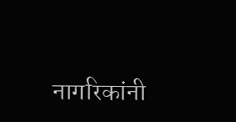नागरिकांनी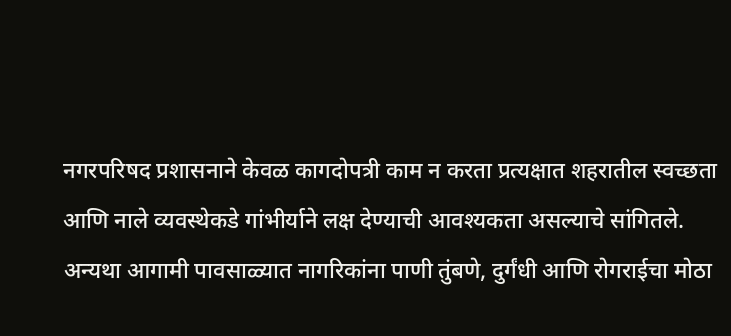नगरपरिषद प्रशासनाने केवळ कागदोपत्री काम न करता प्रत्यक्षात शहरातील स्वच्छता आणि नाले व्यवस्थेकडे गांभीर्याने लक्ष देण्याची आवश्यकता असल्याचे सांगितले. अन्यथा आगामी पावसाळ्यात नागरिकांना पाणी तुंबणे, दुर्गंधी आणि रोगराईचा मोठा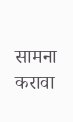सामना करावा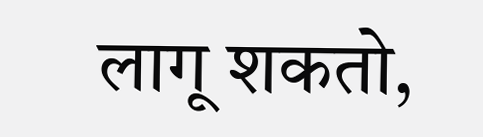लागू शकतो,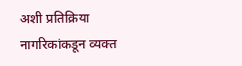अशी प्रतिक्रिया नागरिकांकडून व्यक्त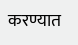करण्यात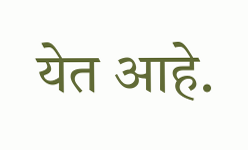येत आहे.